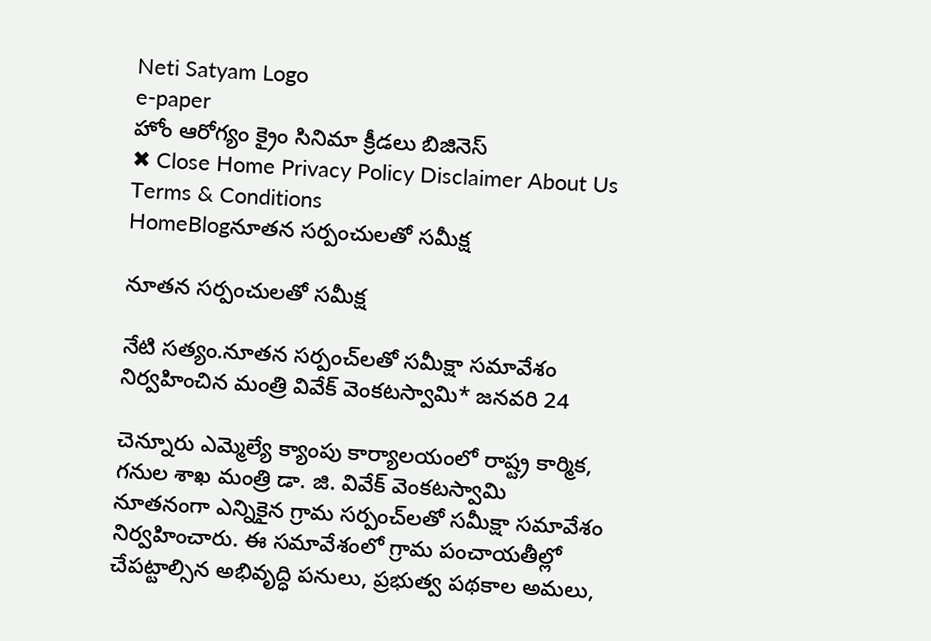Neti Satyam Logo
e-paper
హోం ఆరోగ్యం క్రైం సినిమా క్రీడలు బిజినెస్
✖ Close Home Privacy Policy Disclaimer About Us Terms & Conditions
HomeBlogనూతన సర్పంచులతో సమీక్ష

నూతన సర్పంచులతో సమీక్ష

నేటి సత్యం.నూతన సర్పంచ్‌లతో సమీక్షా సమావేశం నిర్వహించిన మంత్రి వివేక్ వెంకటస్వామి* జనవరి 24

చెన్నూరు ఎమ్మెల్యే క్యాంపు కార్యాలయంలో రాష్ట్ర కార్మిక, గనుల శాఖ మంత్రి డా. జి. వివేక్ వెంకటస్వామి నూతనంగా ఎన్నికైన గ్రామ సర్పంచ్‌లతో సమీక్షా సమావేశం నిర్వహించారు. ఈ సమావేశంలో గ్రామ పంచాయతీల్లో చేపట్టాల్సిన అభివృద్ధి పనులు, ప్రభుత్వ పథకాల అమలు,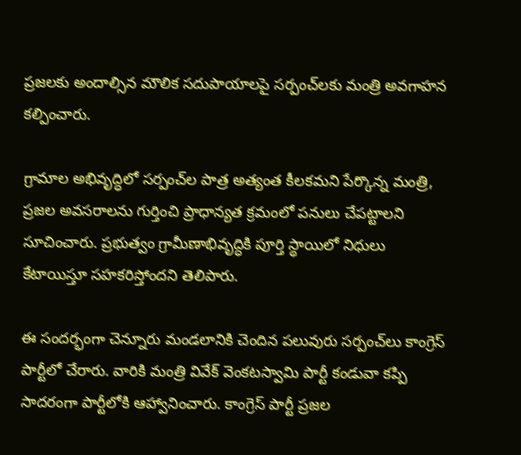ప్రజలకు అందాల్సిన మౌలిక సదుపాయాలపై సర్పంచ్‌లకు మంత్రి అవగాహన కల్పించారు.

గ్రామాల అభివృద్ధిలో సర్పంచ్‌ల పాత్ర అత్యంత కీలకమని పేర్కొన్న మంత్రి, ప్రజల అవసరాలను గుర్తించి ప్రాధాన్యత క్రమంలో పనులు చేపట్టాలని సూచించారు. ప్రభుత్వం గ్రామీణాభివృద్ధికి పూర్తి స్థాయిలో నిధులు కేటాయిస్తూ సహకరిస్తోందని తెలిపారు.

ఈ సందర్భంగా చెన్నూరు మండలానికి చెందిన పలువురు సర్పంచ్‌లు కాంగ్రెస్ పార్టీలో చేరారు. వారికి మంత్రి వివేక్ వెంకటస్వామి పార్టీ కండువా కప్పి సాదరంగా పార్టీలోకి ఆహ్వానించారు. కాంగ్రెస్ పార్టీ ప్రజల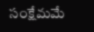సంక్షేమమే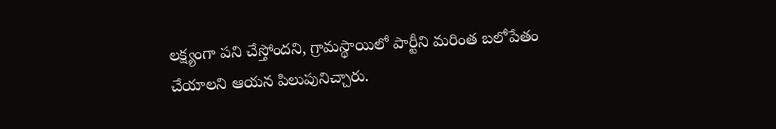లక్ష్యంగా పని చేస్తోందని, గ్రామస్థాయిలో పార్టీని మరింత బలోపేతం చేయాలని ఆయన పిలుపునిచ్చారు.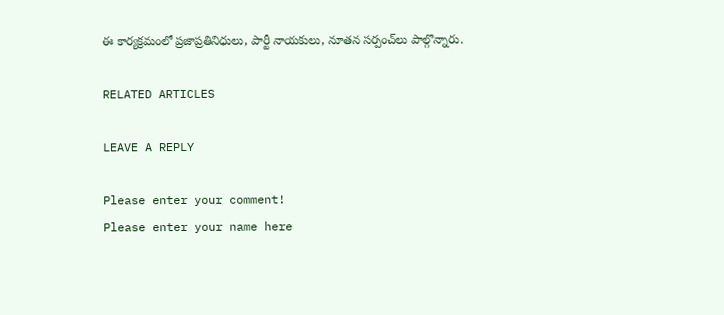ఈ కార్యక్రమంలో ప్రజాప్రతినిధులు, పార్టీ నాయకులు, నూతన సర్పంచ్‌లు పాల్గొన్నారు.

RELATED ARTICLES

LEAVE A REPLY

Please enter your comment!
Please enter your name here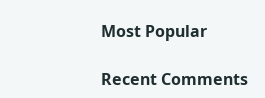Most Popular

Recent Comments